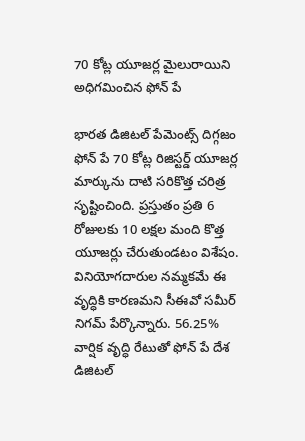70 కోట్ల యూజర్ల మైలురాయిని అధిగమించిన ఫోన్ పే

భారత డిజిటల్ పేమెంట్స్ దిగ్గజం ఫోన్ పే 70 కోట్ల రిజిస్టర్డ్ యూజర్ల మార్కును దాటి సరికొత్త చరిత్ర సృష్టించింది. ప్రస్తుతం ప్రతి 6 రోజులకు 10 లక్షల మంది కొత్త యూజర్లు చేరుతుండటం విశేషం. వినియోగదారుల నమ్మకమే ఈ వృద్ధికి కారణమని సీఈవో సమీర్ నిగమ్ పేర్కొన్నారు. 56.25% వార్షిక వృద్ధి రేటుతో ఫోన్ పే దేశ డిజిటల్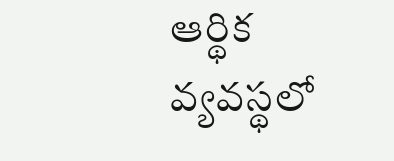ఆర్థిక వ్యవస్థలో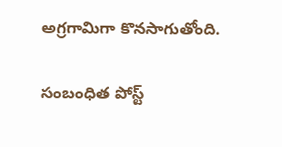అగ్రగామిగా కొనసాగుతోంది.

సంబంధిత పోస్ట్